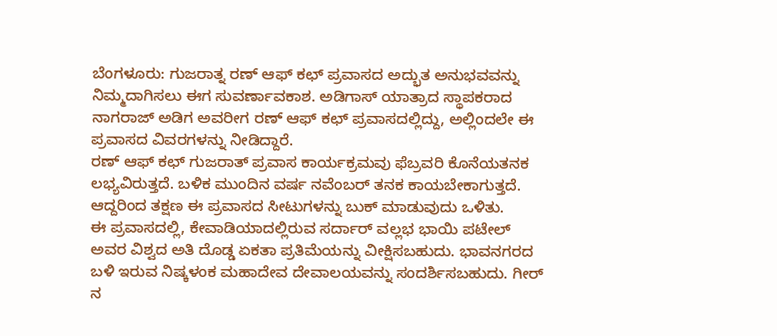ಬೆಂಗಳೂರು: ಗುಜರಾತ್ನ ರಣ್ ಆಫ್ ಕಛ್ ಪ್ರವಾಸದ ಅದ್ಭುತ ಅನುಭವವನ್ನು ನಿಮ್ಮದಾಗಿಸಲು ಈಗ ಸುವರ್ಣಾವಕಾಶ. ಅಡಿಗಾಸ್ ಯಾತ್ರಾದ ಸ್ಥಾಪಕರಾದ ನಾಗರಾಜ್ ಅಡಿಗ ಅವರೀಗ ರಣ್ ಆಫ್ ಕಛ್ ಪ್ರವಾಸದಲ್ಲಿದ್ದು, ಅಲ್ಲಿಂದಲೇ ಈ ಪ್ರವಾಸದ ವಿವರಗಳನ್ನು ನೀಡಿದ್ದಾರೆ.
ರಣ್ ಆಫ್ ಕಛ್ ಗುಜರಾತ್ ಪ್ರವಾಸ ಕಾರ್ಯಕ್ರಮವು ಫೆಬ್ರವರಿ ಕೊನೆಯತನಕ ಲಭ್ಯವಿರುತ್ತದೆ. ಬಳಿಕ ಮುಂದಿನ ವರ್ಷ ನವೆಂಬರ್ ತನಕ ಕಾಯಬೇಕಾಗುತ್ತದೆ. ಆದ್ದರಿಂದ ತಕ್ಷಣ ಈ ಪ್ರವಾಸದ ಸೀಟುಗಳನ್ನು ಬುಕ್ ಮಾಡುವುದು ಒಳಿತು.
ಈ ಪ್ರವಾಸದಲ್ಲಿ, ಕೇವಾಡಿಯಾದಲ್ಲಿರುವ ಸರ್ದಾರ್ ವಲ್ಲಭ ಭಾಯಿ ಪಟೇಲ್ ಅವರ ವಿಶ್ವದ ಅತಿ ದೊಡ್ಡ ಏಕತಾ ಪ್ರತಿಮೆಯನ್ನು ವೀಕ್ಷಿಸಬಹುದು. ಭಾವನಗರದ ಬಳಿ ಇರುವ ನಿಷ್ಕಳಂಕ ಮಹಾದೇವ ದೇವಾಲಯವನ್ನು ಸಂದರ್ಶಿಸಬಹುದು. ಗೀರ್ ನ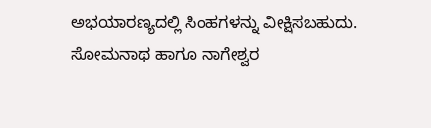ಅಭಯಾರಣ್ಯದಲ್ಲಿ ಸಿಂಹಗಳನ್ನು ವೀಕ್ಷಿಸಬಹುದು. ಸೋಮನಾಥ ಹಾಗೂ ನಾಗೇಶ್ವರ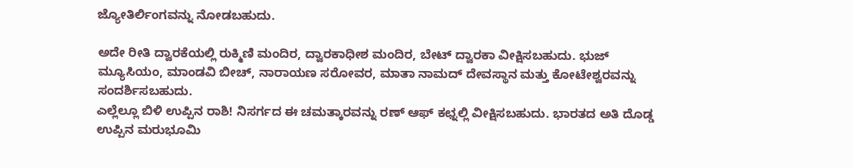ಜ್ಯೋತಿರ್ಲಿಂಗವನ್ನು ನೋಡಬಹುದು.

ಅದೇ ರೀತಿ ದ್ವಾರಕೆಯಲ್ಲಿ ರುಕ್ಮಿಣಿ ಮಂದಿರ, ದ್ವಾರಕಾಧೀಶ ಮಂದಿರ, ಬೇಟ್ ದ್ವಾರಕಾ ವೀಕ್ಷಿಸಬಹುದು. ಭುಜ್ ಮ್ಯೂಸಿಯಂ, ಮಾಂಡವಿ ಬೀಚ್, ನಾರಾಯಣ ಸರೋವರ, ಮಾತಾ ನಾಮದ್ ದೇವಸ್ಥಾನ ಮತ್ತು ಕೋಟೇಶ್ವರವನ್ನು ಸಂದರ್ಶಿಸಬಹುದು.
ಎಲ್ಲೆಲ್ಲೂ ಬಿಳಿ ಉಪ್ಪಿನ ರಾಶಿ! ನಿಸರ್ಗದ ಈ ಚಮತ್ಕಾರವನ್ನು ರಣ್ ಆಫ್ ಕಛ್ನಲ್ಲಿ ವೀಕ್ಷಿಸಬಹುದು. ಭಾರತದ ಅತಿ ದೊಡ್ಡ ಉಪ್ಪಿನ ಮರುಭೂಮಿ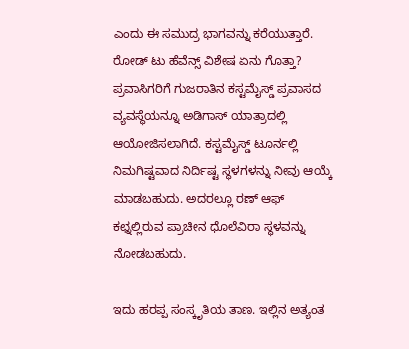ಎಂದು ಈ ಸಮುದ್ರ ಭಾಗವನ್ನು ಕರೆಯುತ್ತಾರೆ.
ರೋಡ್ ಟು ಹೆವೆನ್ಸ್ ವಿಶೇಷ ಏನು ಗೊತ್ತಾ?
ಪ್ರವಾಸಿಗರಿಗೆ ಗುಜರಾತಿನ ಕಸ್ಟಮೈಸ್ಡ್ ಪ್ರವಾಸದ ವ್ಯವಸ್ಥೆಯನ್ನೂ ಅಡಿಗಾಸ್ ಯಾತ್ರಾದಲ್ಲಿ ಆಯೋಜಿಸಲಾಗಿದೆ. ಕಸ್ಟಮೈಸ್ಡ್ ಟೂರ್ನಲ್ಲಿ ನಿಮಗಿಷ್ಟವಾದ ನಿರ್ದಿಷ್ಟ ಸ್ಥಳಗಳನ್ನು ನೀವು ಆಯ್ಕೆ ಮಾಡಬಹುದು. ಅದರಲ್ಲೂ ರಣ್ ಆಫ್ ಕಛ್ನಲ್ಲಿರುವ ಪ್ರಾಚೀನ ಧೊಲೆವಿರಾ ಸ್ಥಳವನ್ನು ನೋಡಬಹುದು.

ಇದು ಹರಪ್ಪ ಸಂಸ್ಕೃತಿಯ ತಾಣ. ಇಲ್ಲಿನ ಅತ್ಯಂತ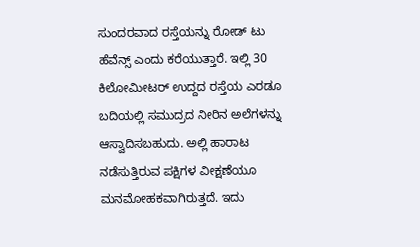ಸುಂದರವಾದ ರಸ್ತೆಯನ್ನು ರೋಡ್ ಟು ಹೆವೆನ್ಸ್ ಎಂದು ಕರೆಯುತ್ತಾರೆ. ಇಲ್ಲಿ 30 ಕಿಲೋಮೀಟರ್ ಉದ್ದದ ರಸ್ತೆಯ ಎರಡೂ ಬದಿಯಲ್ಲಿ ಸಮುದ್ರದ ನೀರಿನ ಅಲೆಗಳನ್ನು ಆಸ್ವಾದಿಸಬಹುದು. ಅಲ್ಲಿ ಹಾರಾಟ ನಡೆಸುತ್ತಿರುವ ಪಕ್ಷಿಗಳ ವೀಕ್ಷಣೆಯೂ ಮನಮೋಹಕವಾಗಿರುತ್ತದೆ. ಇದು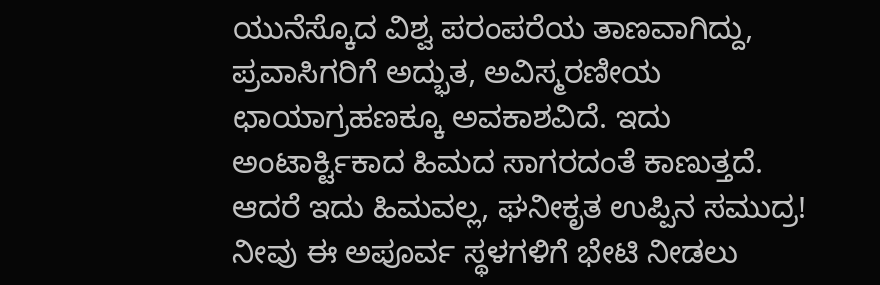ಯುನೆಸ್ಕೊದ ವಿಶ್ವ ಪರಂಪರೆಯ ತಾಣವಾಗಿದ್ದು, ಪ್ರವಾಸಿಗರಿಗೆ ಅದ್ಭುತ, ಅವಿಸ್ಮರಣೀಯ ಛಾಯಾಗ್ರಹಣಕ್ಕೂ ಅವಕಾಶವಿದೆ. ಇದು ಅಂಟಾರ್ಕ್ಟಿಕಾದ ಹಿಮದ ಸಾಗರದಂತೆ ಕಾಣುತ್ತದೆ. ಆದರೆ ಇದು ಹಿಮವಲ್ಲ, ಘನೀಕೃತ ಉಪ್ಪಿನ ಸಮುದ್ರ!
ನೀವು ಈ ಅಪೂರ್ವ ಸ್ಥಳಗಳಿಗೆ ಭೇಟಿ ನೀಡಲು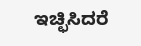ಇಚ್ಛಿಸಿದರೆ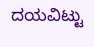ದಯವಿಟ್ಟು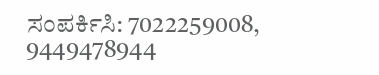ಸಂಪರ್ಕಿಸಿ: 7022259008, 9449478944